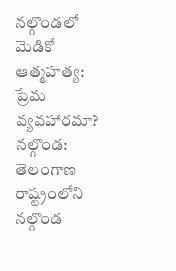నల్గొండలో మెడికో ఆత్మహత్య: ప్రేమ వ్యవహారమా?
నల్గొండ: తెలంగాణ రాష్ట్రంలోని నల్గొండ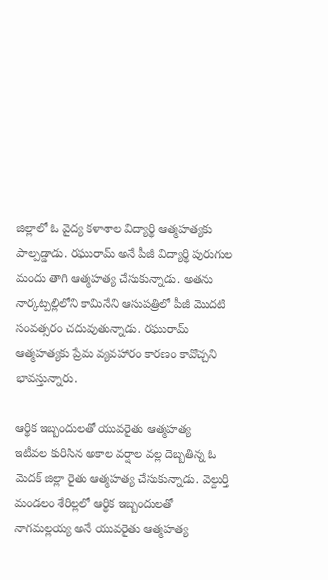జిల్లాలో ఓ వైద్య కళాశాల విద్యార్థి ఆత్మహత్యకు పాల్పడ్డాడు. రఘురామ్ అనే పీజీ విద్యార్థి పురుగుల మందు తాగి ఆత్మహత్య చేసుకున్నాడు. అతను నార్కట్పల్లిలోని కామినేని ఆసుపత్రిలో పీజీ మొదటి సంవత్సరం చదువుతున్నాడు. రఘురామ్ ఆత్మహత్యకు ప్రేమ వ్యవహారం కారణం కావొచ్చని భావస్తున్నారు.

ఆర్థిక ఇబ్బందులతో యువరైతు ఆత్మహత్య
ఇటీవల కురిసిన అకాల వర్షాల వల్ల దెబ్బతిన్న ఓ మెదక్ జిల్లా రైతు ఆత్మహత్య చేసుకున్నాడు. వెల్దుర్తి మండలం శేరిల్లలో ఆర్థిక ఇబ్బందులతో నాగమల్లయ్య అనే యువరైతు ఆత్మహత్య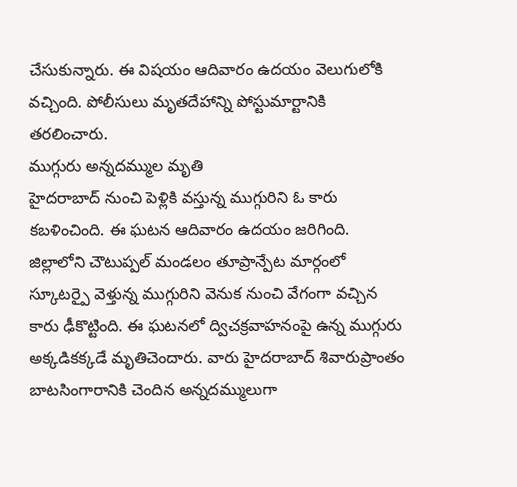చేసుకున్నారు. ఈ విషయం ఆదివారం ఉదయం వెలుగులోకి వచ్చింది. పోలీసులు మృతదేహాన్ని పోస్టుమార్టానికి తరలించారు.
ముగ్గురు అన్నదమ్ముల మృతి
హైదరాబాద్ నుంచి పెళ్లికి వస్తున్న ముగ్గురిని ఓ కారు కబళించింది. ఈ ఘటన ఆదివారం ఉదయం జరిగింది. జిల్లాలోని చౌటుప్పల్ మండలం తూప్రాన్పేట మార్గంలో స్కూటర్పై వెళ్తున్న ముగ్గురిని వెనుక నుంచి వేగంగా వచ్చిన కారు ఢీకొట్టింది. ఈ ఘటనలో ద్విచక్రవాహనంపై ఉన్న ముగ్గురు అక్కడికక్కడే మృతిచెందారు. వారు హైదరాబాద్ శివారుప్రాంతం బాటసింగారానికి చెందిన అన్నదమ్ములుగా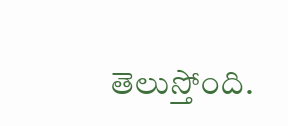తెలుస్తోంది.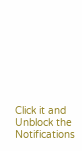Click it and Unblock the Notifications